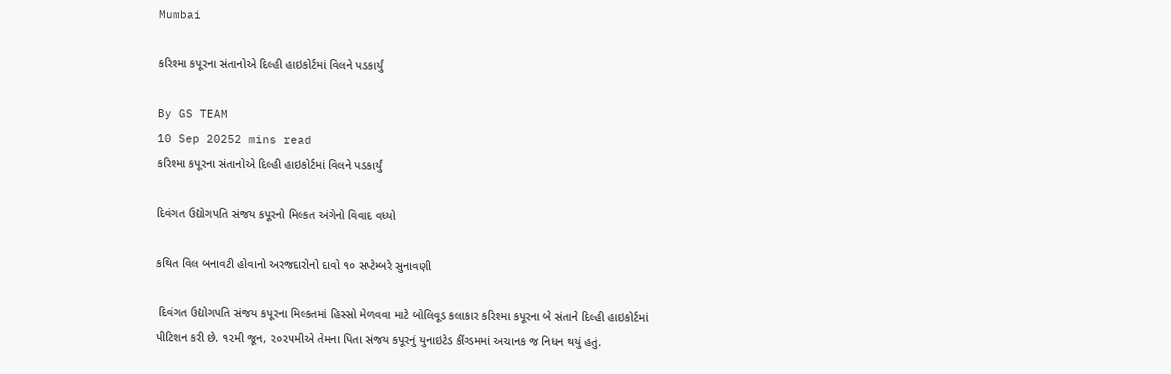Mumbai

કરિશ્મા કપૂરના સંતાનોએ દિલ્હી હાઇકોર્ટમાં વિલને પડકાર્યું

By GS TEAM
10 Sep 20252 mins read
કરિશ્મા કપૂરના સંતાનોએ દિલ્હી હાઇકોર્ટમાં વિલને પડકાર્યું

દિવંગત ઉદ્યોગપતિ સંજય કપૂરનો મિલ્કત અંગેનો વિવાદ વધ્યો

કથિત વિલ બનાવટી હોવાનો અરજદારોનો દાવો ૧૦ સપ્ટેમ્બરે સુનાવણી

 દિવંગત ઉદ્યોગપતિ સંજય કપૂરના મિલ્કતમાં હિસ્સો મેળવવા માટે બોલિવૂડ કલાકાર કરિશ્મા કપૂરના બે સંતાને દિલ્હી હાઇકોર્ટમાં પીટિશન કરી છે. ૧૨મી જૂન, ૨૦૨૫મીએ તેમના પિતા સંજય કપૂરનું યુનાઇટેડ કીંગ્ડમમાં અચાનક જ નિધન થયું હતું.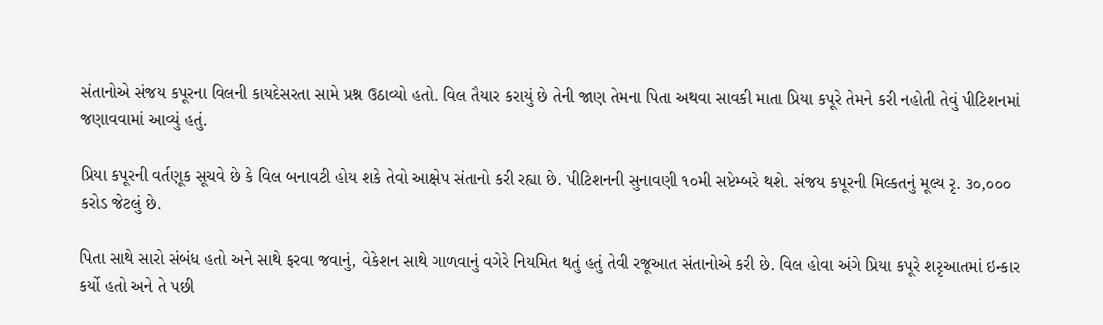સંતાનોએ સંજય કપૂરના વિલની કાયદેસરતા સામે પ્રશ્ન ઉઠાવ્યો હતો. વિલ તૈયાર કરાયું છે તેની જાણ તેમના પિતા અથવા સાવકી માતા પ્રિયા કપૂરે તેમને કરી નહોતી તેવું પીટિશનમાં જણાવવામાં આવ્યું હતું.

પ્રિયા કપૂરની વર્તણૂક સૂચવે છે કે વિલ બનાવટી હોય શકે તેવો આક્ષેપ સંતાનો કરી રહ્યા છે. પીટિશનની સુનાવણી ૧૦મી સપ્ટેમ્બરે થશે. સંજય કપૂરની મિલ્કતનું મૂલ્ય રૃ. ૩૦,૦૦૦ કરોડ જેટલું છે.

પિતા સાથે સારો સંબંધ હતો અને સાથે ફરવા જવાનું, વેકેશન સાથે ગાળવાનું વગેરે નિયમિત થતું હતું તેવી રજૂઆત સંતાનોએ કરી છે. વિલ હોવા અંગે પ્રિયા કપૂરે શરૃઆતમાં ઇન્કાર કર્યો હતો અને તે પછી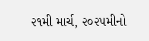૨૧મી માર્ચ, ૨૦૨૫મીનો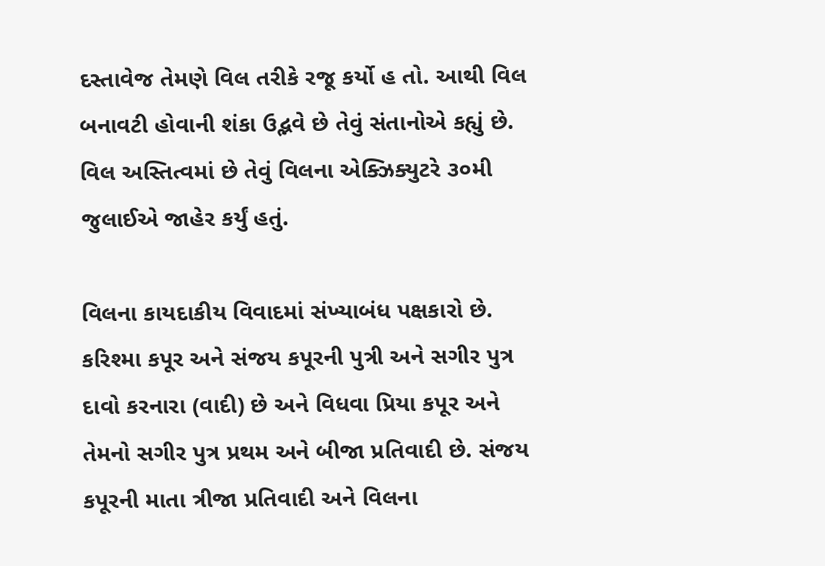દસ્તાવેજ તેમણે વિલ તરીકે રજૂ કર્યો હ તો. આથી વિલ બનાવટી હોવાની શંકા ઉદ્ભવે છે તેવું સંતાનોએ કહ્યું છે. વિલ અસ્તિત્વમાં છે તેવું વિલના એક્ઝિક્યુટરે ૩૦મી જુલાઈએ જાહેર કર્યું હતું.

વિલના કાયદાકીય વિવાદમાં સંખ્યાબંધ પક્ષકારો છે. કરિશ્મા કપૂર અને સંજય કપૂરની પુત્રી અને સગીર પુત્ર દાવો કરનારા (વાદી) છે અને વિધવા પ્રિયા કપૂર અને તેમનો સગીર પુત્ર પ્રથમ અને બીજા પ્રતિવાદી છે. સંજય કપૂરની માતા ત્રીજા પ્રતિવાદી અને વિલના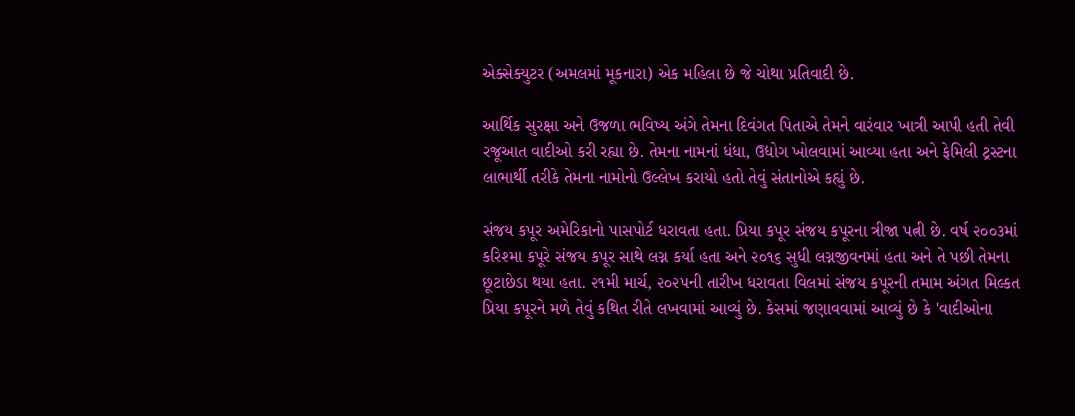એક્સેક્યુટર (અમલમાં મૂકનારા) એક મહિલા છે જે ચોથા પ્રતિવાદી છે.

આર્થિક સુરક્ષા અને ઉજળા ભવિષ્ય અંગે તેમના દિવંગત પિતાએ તેમને વારંવાર ખાત્રી આપી હતી તેવી રજૂઆત વાદીઓ કરી રહ્યા છે. તેમના નામનાં ધંધા, ઉદ્યોગ ખોલવામાં આવ્યા હતા અને ફેમિલી ટ્રસ્ટના લાભાર્થી તરીકે તેમના નામોનો ઉલ્લેખ કરાયો હતો તેવું સંતાનોએ કહ્યું છે.

સંજય કપૂર અમેરિકાનો પાસપોર્ટ ધરાવતા હતા. પ્રિયા કપૂર સંજય કપૂરના ત્રીજા પત્ની છે. વર્ષ ૨૦૦૩માં કરિશ્મા કપૂરે સંજય કપૂર સાથે લગ્ન કર્યા હતા અને ૨૦૧૬ સુધી લગ્નજીવનમાં હતા અને તે પછી તેમના છૂટાછેડા થયા હતા. ૨૧મી માર્ચ, ૨૦૨૫ની તારીખ ધરાવતા વિલમાં સંજય કપૂરની તમામ અંગત મિલ્કત પ્રિયા કપૂરને મળે તેવું કથિત રીતે લખવામાં આવ્યું છે. કેસમાં જણાવવામાં આવ્યું છે કે 'વાદીઓના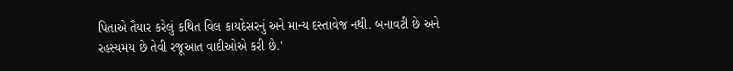પિતાએ તૈયાર કરેલું કથિત વિલ કાયદેસરનું અને માન્ય દસ્તાવેજ નથી. બનાવટી છે અને રહસ્યમય છે તેવી રજૂઆત વાદીઓએ કરી છે.'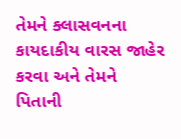તેમને ક્લાસવનના કાયદાકીય વારસ જાહેર કરવા અને તેમને પિતાની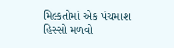મિલ્કતોમાં એક પંચમાશ હિસ્સો મળવો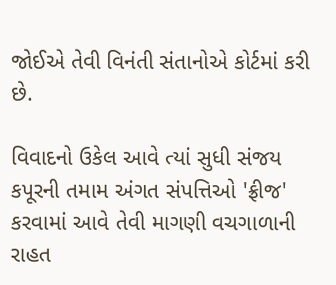જોઈએ તેવી વિનંતી સંતાનોએ કોર્ટમાં કરી છે.

વિવાદનો ઉકેલ આવે ત્યાં સુધી સંજય કપૂરની તમામ અંગત સંપત્તિઓ 'ફ્રીજ' કરવામાં આવે તેવી માગણી વચગાળાની રાહત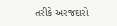તરીકે અરજદારો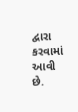દ્વારા કરવામાં આવી છે.